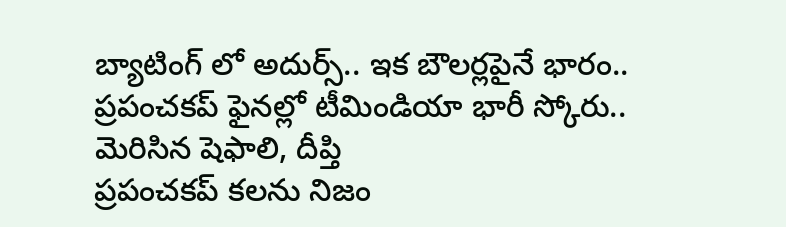బ్యాటింగ్ లో అదుర్స్.. ఇక బౌలర్లపైనే భారం.. ప్రపంచకప్ ఫైనల్లో టీమిండియా భారీ స్కోరు.. మెరిసిన షెఫాలి, దీప్తి
ప్రపంచకప్ కలను నిజం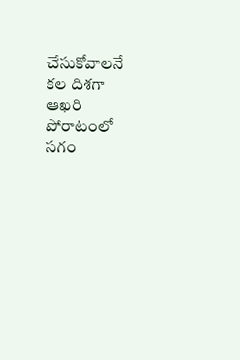చేసుకోవాలనే కల దిశగా ఆఖరి పోరాటంలో సగం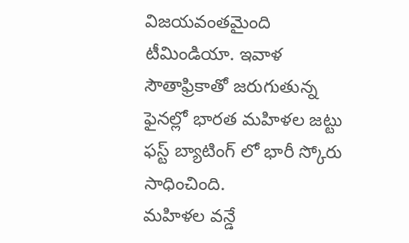విజయవంతమైంది టీమిండియా. ఇవాళ సౌతాఫ్రికాతో జరుగుతున్న ఫైనల్లో భారత మహిళల జట్టు ఫస్ట్ బ్యాటింగ్ లో భారీ స్కోరు సాధించింది.
మహిళల వన్డే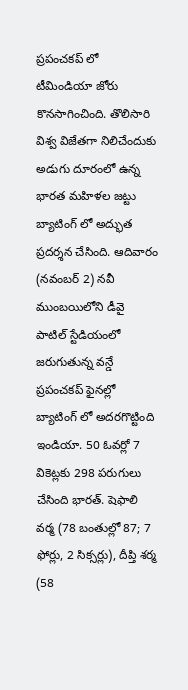ప్రపంచకప్ లో టీమిండియా జోరు కొనసాగించింది. తొలిసారి విశ్వ విజేతగా నిలిచేందుకు అడుగు దూరంలో ఉన్న భారత మహిళల జట్టు బ్యాటింగ్ లో అద్భుత ప్రదర్శన చేసింది. ఆదివారం (నవంబర్ 2) నవీ ముంబయిలోని డీవై పాటిల్ స్టేడియంలో జరుగుతున్న వన్డే ప్రపంచకప్ ఫైనల్లో బ్యాటింగ్ లో అదరగొట్టింది ఇండియా. 50 ఓవర్లో 7 వికెట్లకు 298 పరుగులు చేసింది భారత్. షెఫాలి వర్మ (78 బంతుల్లో 87; 7 ఫోర్లు, 2 సిక్సర్లు), దీప్తి శర్మ (58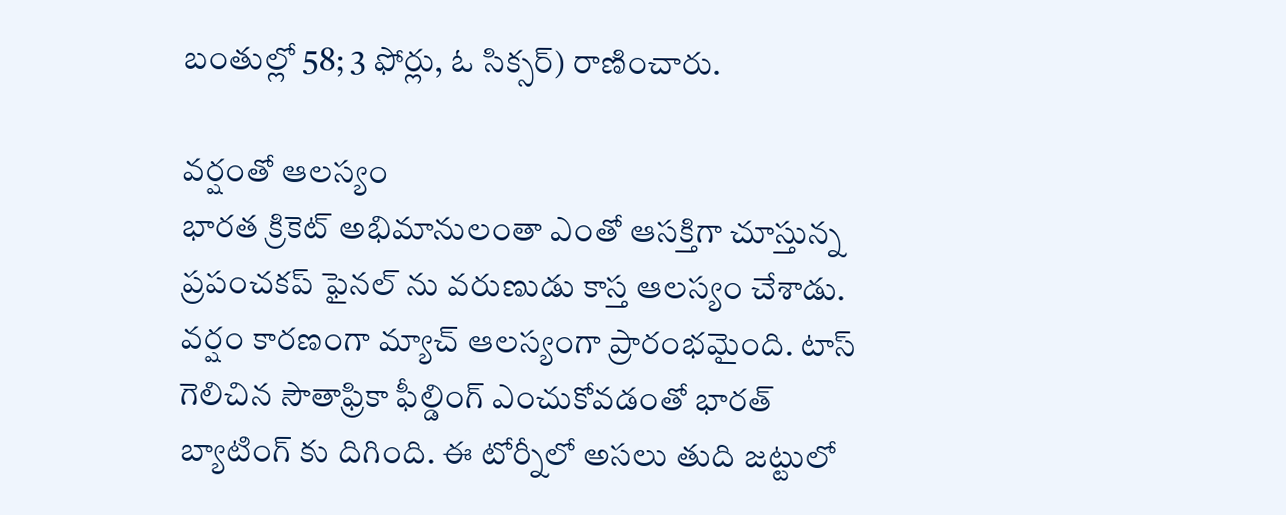బంతుల్లో 58; 3 ఫోర్లు, ఓ సిక్సర్) రాణించారు.

వర్షంతో ఆలస్యం
భారత క్రికెట్ అభిమానులంతా ఎంతో ఆసక్తిగా చూస్తున్న ప్రపంచకప్ ఫైనల్ ను వరుణుడు కాస్త ఆలస్యం చేశాడు. వర్షం కారణంగా మ్యాచ్ ఆలస్యంగా ప్రారంభమైంది. టాస్ గెలిచిన సౌతాఫ్రికా ఫీల్డింగ్ ఎంచుకోవడంతో భారత్ బ్యాటింగ్ కు దిగింది. ఈ టోర్నీలో అసలు తుది జట్టులో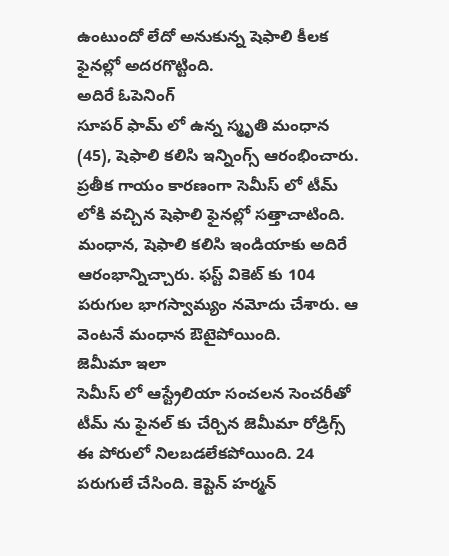ఉంటుందో లేదో అనుకున్న షెఫాలి కీలక ఫైనల్లో అదరగొట్టింది.
అదిరే ఓపెనింగ్
సూపర్ ఫామ్ లో ఉన్న స్మృతి మంధాన (45), షెఫాలి కలిసి ఇన్నింగ్స్ ఆరంభించారు. ప్రతీక గాయం కారణంగా సెమీస్ లో టీమ్ లోకి వచ్చిన షెఫాలి ఫైనల్లో సత్తాచాటింది. మంధాన, షెఫాలి కలిసి ఇండియాకు అదిరే ఆరంభాన్నిచ్చారు. ఫస్ట్ వికెట్ కు 104 పరుగుల భాగస్వామ్యం నమోదు చేశారు. ఆ వెంటనే మంధాన ఔటైపోయింది.
జెమీమా ఇలా
సెమీస్ లో ఆస్ట్రేలియా సంచలన సెంచరీతో టీమ్ ను ఫైనల్ కు చేర్చిన జెమీమా రోడ్రిగ్స్ ఈ పోరులో నిలబడలేకపోయింది. 24 పరుగులే చేసింది. కెప్టెన్ హర్మన్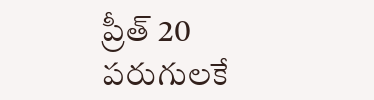ప్రీత్ 20 పరుగులకే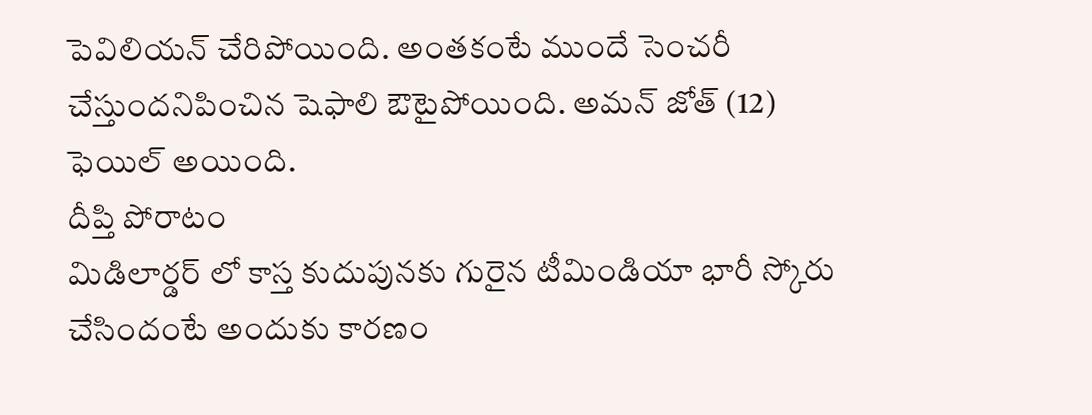పెవిలియన్ చేరిపోయింది. అంతకంటే ముందే సెంచరీ చేస్తుందనిపించిన షెఫాలి ఔటైపోయింది. అమన్ జోత్ (12) ఫెయిల్ అయింది.
దీప్తి పోరాటం
మిడిలార్డర్ లో కాస్త కుదుపునకు గురైన టీమిండియా భారీ స్కోరు చేసిందంటే అందుకు కారణం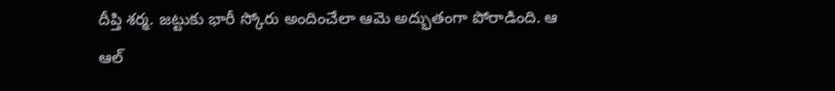దీప్తి శర్మ. జట్టుకు భారీ స్కోరు అందించేలా ఆమె అద్భుతంగా పోరాడింది. ఆ ఆల్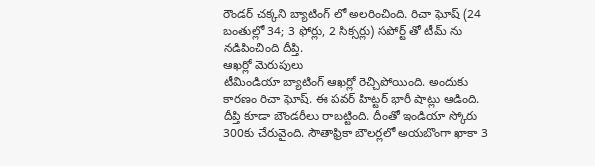రౌండర్ చక్కని బ్యాటింగ్ లో అలరించింది. రిచా ఘోష్ (24 బంతుల్లో 34; 3 ఫోర్లు, 2 సిక్సర్లు) సపోర్ట్ తో టీమ్ ను నడిపించింది దీప్తి.
ఆఖర్లో మెరుపులు
టీమిండియా బ్యాటింగ్ ఆఖర్లో రెచ్చిపోయింది. అందుకు కారణం రిచా ఘోష్. ఈ పవర్ హిట్టర్ భారీ షాట్లు ఆడింది. దీప్తి కూడా బౌండరీలు రాబట్టింది. దీంతో ఇండియా స్కోరు 300కు చేరువైంది. సౌతాఫ్రికా బౌలర్లలో అయబొంగా ఖాకా 3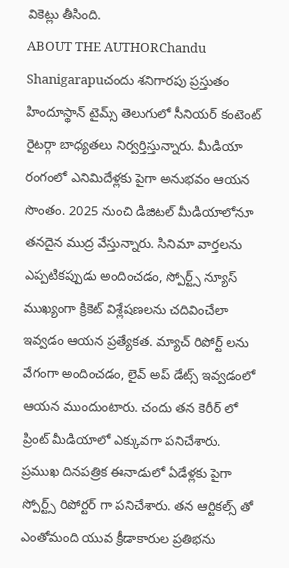వికెట్లు తీసింది.
ABOUT THE AUTHORChandu Shanigarapuచందు శనిగారపు ప్రస్తుతం హిందూస్థాన్ టైమ్స్ తెలుగులో సీనియర్ కంటెంట్ రైటర్గా బాధ్యతలు నిర్వర్తిస్తున్నారు. మీడియా రంగంలో ఎనిమిదేళ్లకు పైగా అనుభవం ఆయన సొంతం. 2025 నుంచి డిజిటల్ మీడియాలోనూ తనదైన ముద్ర వేస్తున్నారు. సినిమా వార్తలను ఎప్పటికప్పుడు అందించడం, స్పోర్ట్స్ న్యూస్ ముఖ్యంగా క్రికెట్ విశ్లేషణలను చదివించేలా ఇవ్వడం ఆయన ప్రత్యేకత. మ్యాచ్ రిపోర్ట్ లను వేగంగా అందించడం, లైవ్ అప్ డేట్స్ ఇవ్వడంలో ఆయన ముందుంటారు. చందు తన కెరీర్ లో ప్రింట్ మీడియాలో ఎక్కువగా పనిచేశారు. ప్రముఖ దినపత్రిక ఈనాడులో ఏడేళ్లకు పైగా స్పోర్ట్స్ రిపోర్టర్ గా పనిచేశారు. తన ఆర్టికల్స్ తో ఎంతోమంది యువ క్రీడాకారుల ప్రతిభను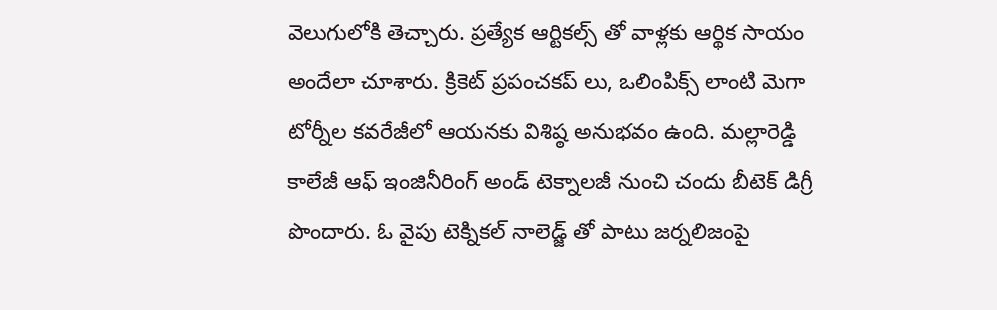వెలుగులోకి తెచ్చారు. ప్రత్యేక ఆర్టికల్స్ తో వాళ్లకు ఆర్థిక సాయం అందేలా చూశారు. క్రికెట్ ప్రపంచకప్ లు, ఒలింపిక్స్ లాంటి మెగా టోర్నీల కవరేజీలో ఆయనకు విశిష్ఠ అనుభవం ఉంది. మల్లారెడ్డి కాలేజీ ఆఫ్ ఇంజినీరింగ్ అండ్ టెక్నాలజీ నుంచి చందు బీటెక్ డిగ్రీ పొందారు. ఓ వైపు టెక్నికల్ నాలెడ్జ్ తో పాటు జర్నలిజంపై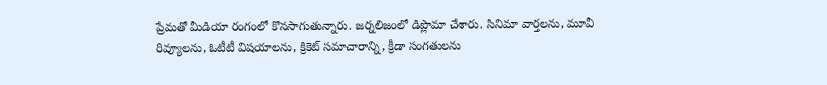ప్రేమతో మీడియా రంగంలో కొనసాగుతున్నారు. జర్నలిజంలో డిప్లొమా చేశారు. సినిమా వార్తలను, మూవీ రివ్యూలను, ఓటీటీ విషయాలను, క్రికెట్ సమాచారాన్ని, క్రీడా సంగతులను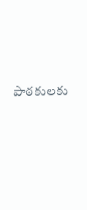పాఠకులకు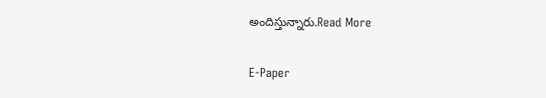అందిస్తున్నారు.Read More

E-Paper